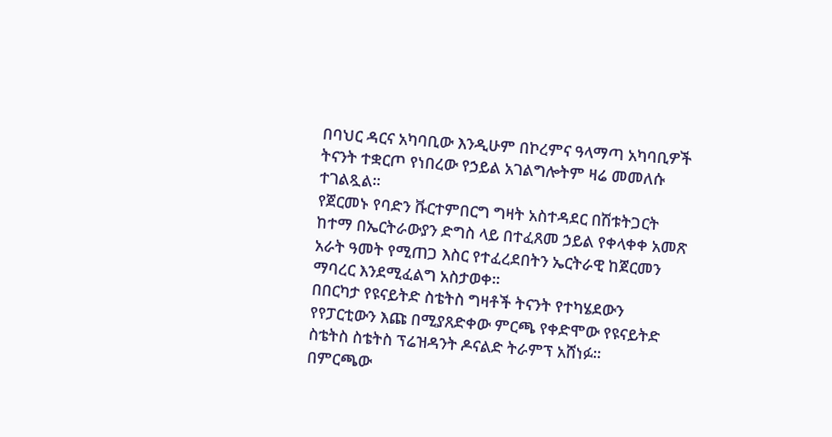በባህር ዳርና አካባቢው እንዲሁም በኮረምና ዓላማጣ አካባቢዎች ትናንት ተቋርጦ የነበረው የኃይል አገልግሎትም ዛሬ መመለሱ ተገልጿል።
የጀርመኑ የባድን ቩርተምበርግ ግዛት አስተዳደር በሽቱትጋርት ከተማ በኤርትራውያን ድግስ ላይ በተፈጸመ ኃይል የቀላቀቀ አመጽ አራት ዓመት የሚጠጋ እስር የተፈረደበትን ኤርትራዊ ከጀርመን ማባረር እንደሚፈልግ አስታወቀ።
በበርካታ የዩናይትድ ስቴትስ ግዛቶች ትናንት የተካሄደውን የየፓርቲውን እጩ በሚያጸድቀው ምርጫ የቀድሞው የዩናይትድ ስቴትስ ስቴትስ ፕሬዝዳንት ዶናልድ ትራምፕ አሸነፉ።
በምርጫው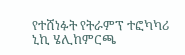የተሸነፉት የትራምፕ ተፎካካሪ ኒኪ ሄሊከምርጫ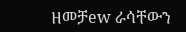ዘመቻew ራሳቸውን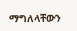ማግለላቸውን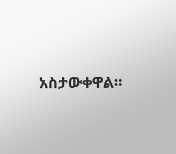አስታውቀዋል።